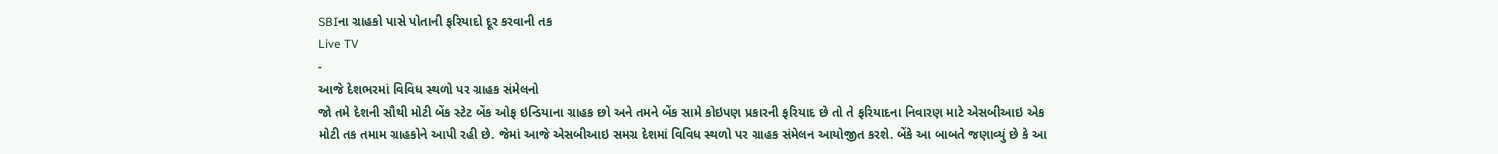SBIના ગ્રાહકો પાસે પોતાની ફરિયાદો દૂર કરવાની તક
Live TV
-
આજે દેશભરમાં વિવિધ સ્થળો પર ગ્રાહક સંમેલનો
જો તમે દેશની સૌથી મોટી બેંક સ્ટેટ બેંક ઓફ ઇન્ડિયાના ગ્રાહક છો અને તમને બેંક સામે કોઇપણ પ્રકારની ફરિયાદ છે તો તે ફરિયાદના નિવારણ માટે એસબીઆઇ એક મોટી તક તમામ ગ્રાહકોને આપી રહી છે. જેમાં આજે એસબીઆઇ સમગ્ર દેશમાં વિવિધ સ્થળો પર ગ્રાહક સંમેલન આયોજીત કરશે. બેંકે આ બાબતે જણાવ્યું છે કે આ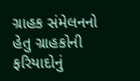ગ્રાહક સંમેલનનો હેતુ ગ્રાહકોની ફરિયાદોનું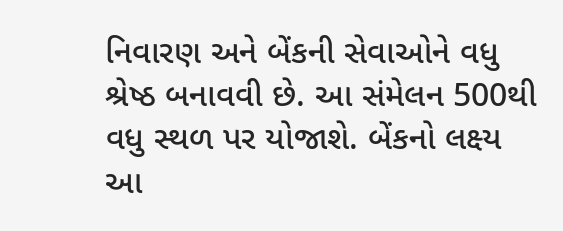નિવારણ અને બેંકની સેવાઓને વધુ શ્રેષ્ઠ બનાવવી છે. આ સંમેલન 500થી વધુ સ્થળ પર યોજાશે. બેંકનો લક્ષ્ય આ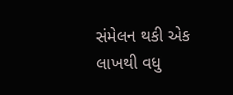સંમેલન થકી એક લાખથી વધુ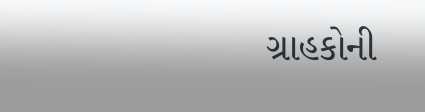ગ્રાહકોની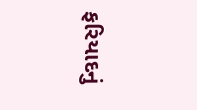ફરિયાદનું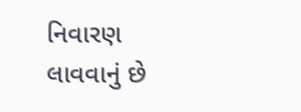નિવારણ લાવવાનું છે